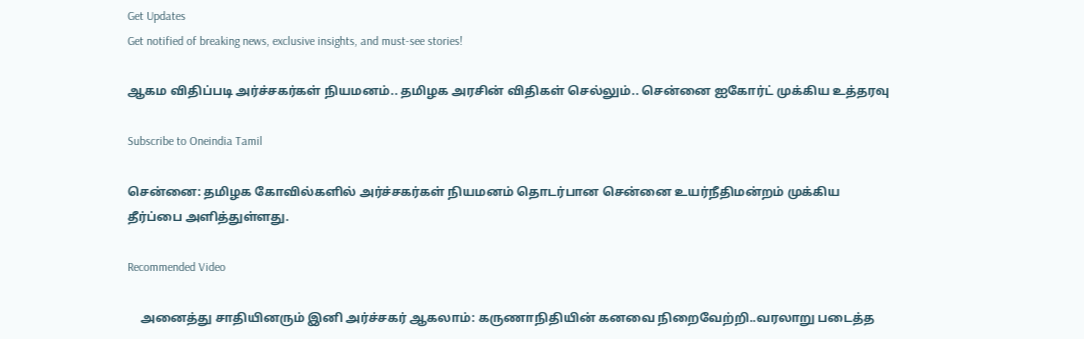Get Updates
Get notified of breaking news, exclusive insights, and must-see stories!

ஆகம விதிப்படி அர்ச்சகர்கள் நியமனம்.. தமிழக அரசின் விதிகள் செல்லும்.. சென்னை ஐகோர்ட் முக்கிய உத்தரவு

Subscribe to Oneindia Tamil

சென்னை: தமிழக கோவில்களில் அர்ச்சகர்கள் நியமனம் தொடர்பான சென்னை உயர்நீதிமன்றம் முக்கிய தீர்ப்பை அளித்துள்ளது.

Recommended Video

    அனைத்து சாதியினரும் இனி அர்ச்சகர் ஆகலாம்: கருணாநிதியின் கனவை நிறைவேற்றி..வரலாறு படைத்த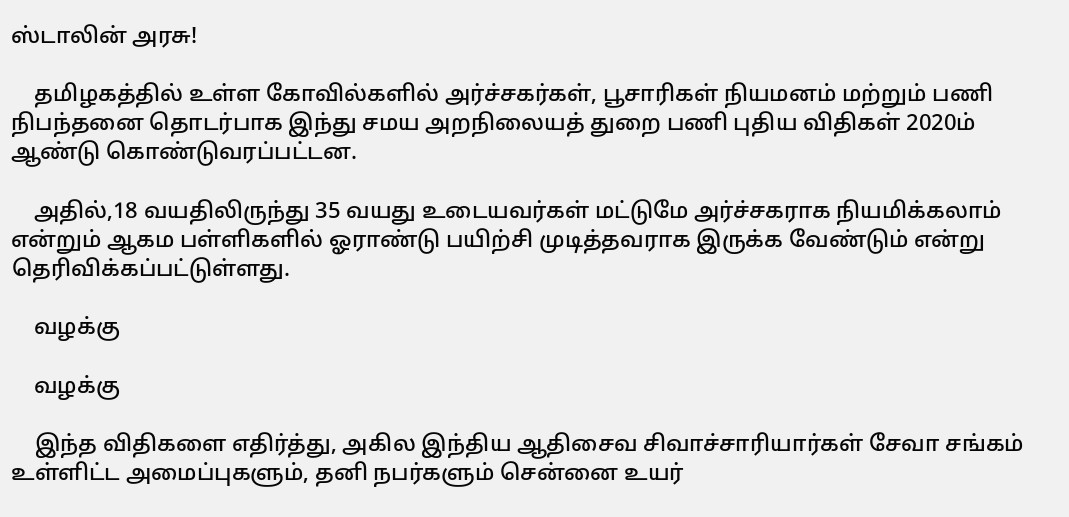ஸ்டாலின் அரசு!

    தமிழகத்தில் உள்ள கோவில்களில் அர்ச்சகர்கள், பூசாரிகள் நியமனம் மற்றும் பணி நிபந்தனை தொடர்பாக இந்து சமய அறநிலையத் துறை பணி புதிய விதிகள் 2020ம் ஆண்டு கொண்டுவரப்பட்டன.

    அதில்,18 வயதிலிருந்து 35 வயது உடையவர்கள் மட்டுமே அர்ச்சகராக நியமிக்கலாம் என்றும் ஆகம பள்ளிகளில் ஓராண்டு பயிற்சி முடித்தவராக இருக்க வேண்டும் என்று தெரிவிக்கப்பட்டுள்ளது.

    வழக்கு

    வழக்கு

    இந்த விதிகளை எதிர்த்து, அகில இந்திய ஆதிசைவ சிவாச்சாரியார்கள் சேவா சங்கம் உள்ளிட்ட அமைப்புகளும், தனி நபர்களும் சென்னை உயர்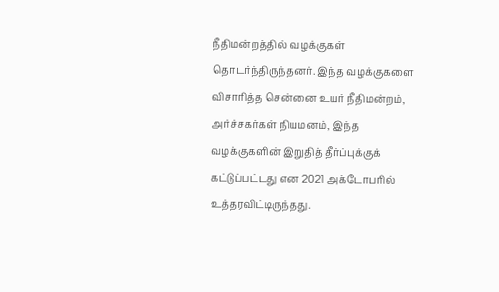நீதிமன்றத்தில் வழக்குகள் தொடர்ந்திருந்தனர். இந்த வழக்குகளை விசாரித்த சென்னை உயர் நீதிமன்றம், அர்ச்சகர்கள் நியமனம், இந்த வழக்குகளின் இறுதித் தீர்ப்புக்குக் கட்டுப்பட்டது என 2021 அக்டோபரில் உத்தரவிட்டிருந்தது.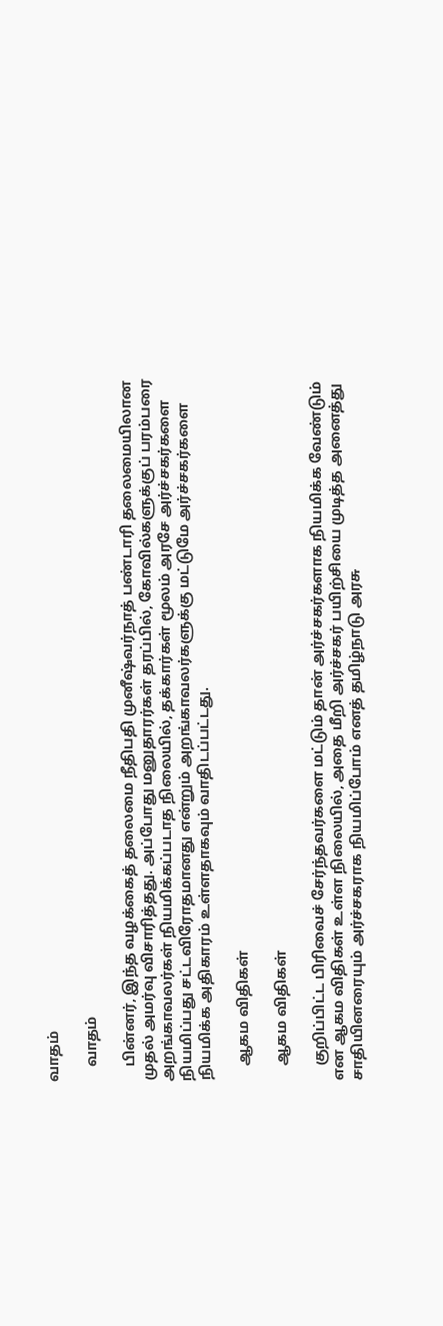வாதம்

    வாதம்

    பின்னர், இந்த வழக்கைத் தலைமை நீதிபதி முனீஷ்வர்நாத் பண்டாரி தலைமையிலான முதல் அமர்வு விசாரித்தது. அப்போது மனுதாரர்கள் தரப்பில், கோவில்களுக்குப் பரம்பரை அறங்காவலர்கள் நியமிக்கப்படாத நிலையில், தக்கார்கள் மூலம் அரசே அர்ச்சகர்களை நியமிப்பது சட்டவிரோதமானது என்றும் அறங்காவலர்களுக்கு மட்டுமே அர்ச்சகர்களை நியமிக்க அதிகாரம் உள்ளதாகவும் வாதிடப்பட்டது.

    ஆகம விதிகள்

    ஆகம விதிகள்

    குறிப்பிட்ட பிரிவைச் சேர்ந்தவர்களை மட்டும் தான் அர்ச்சகர்களாக நியமிக்க வேண்டும் என ஆகம விதிகள் உள்ள நிலையில், அதை மீறி அர்ச்சகர் பயிற்சியை முடித்த அனைத்து சாதியினரையும் அர்ச்சகராக நியமிப்போம் எனத் தமிழ்நாடு அரசு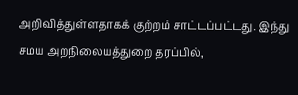அறிவித்துள்ளதாகக் குற்றம் சாட்டப்பட்டது. இந்து சமய அறநிலையத்துறை தரப்பில்,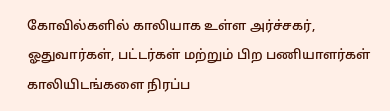கோவில்களில் காலியாக உள்ள அர்ச்சகர், ஓதுவார்கள், பட்டர்கள் மற்றும் பிற பணியாளர்கள் காலியிடங்களை நிரப்ப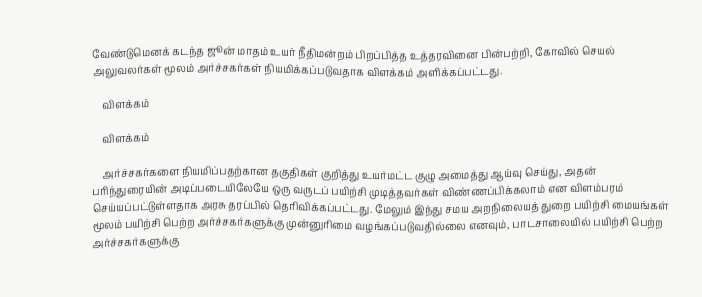வேண்டுமெனக் கடந்த ஜூன் மாதம் உயர் நீதிமன்றம் பிறப்பித்த உத்தரவினை பின்பற்றி, கோவில் செயல் அலுவலர்கள் மூலம் அர்ச்சகர்கள் நியமிக்கப்படுவதாக விளக்கம் அளிக்கப்பட்டது.

    விளக்கம்

    விளக்கம்

    அர்ச்சகர்களை நியமிப்பதற்கான தகுதிகள் குறித்து உயர்மட்ட குழு அமைத்து ஆய்வு செய்து, அதன் பரிந்துரையின் அடிப்படையிலேயே ஒரு வருடப் பயிற்சி முடித்தவர்கள் விண்ணப்பிக்கலாம் என விளம்பரம் செய்யப்பட்டுள்ளதாக அரசு தரப்பில் தெரிவிக்கப்பட்டது. மேலும் இந்து சமய அறநிலையத் துறை பயிற்சி மையங்கள் மூலம் பயிற்சி பெற்ற அர்ச்சகர்களுக்கு முன்னுரிமை வழங்கப்படுவதில்லை எனவும், பாடசாலையில் பயிற்சி பெற்ற அர்ச்சகர்களுக்கு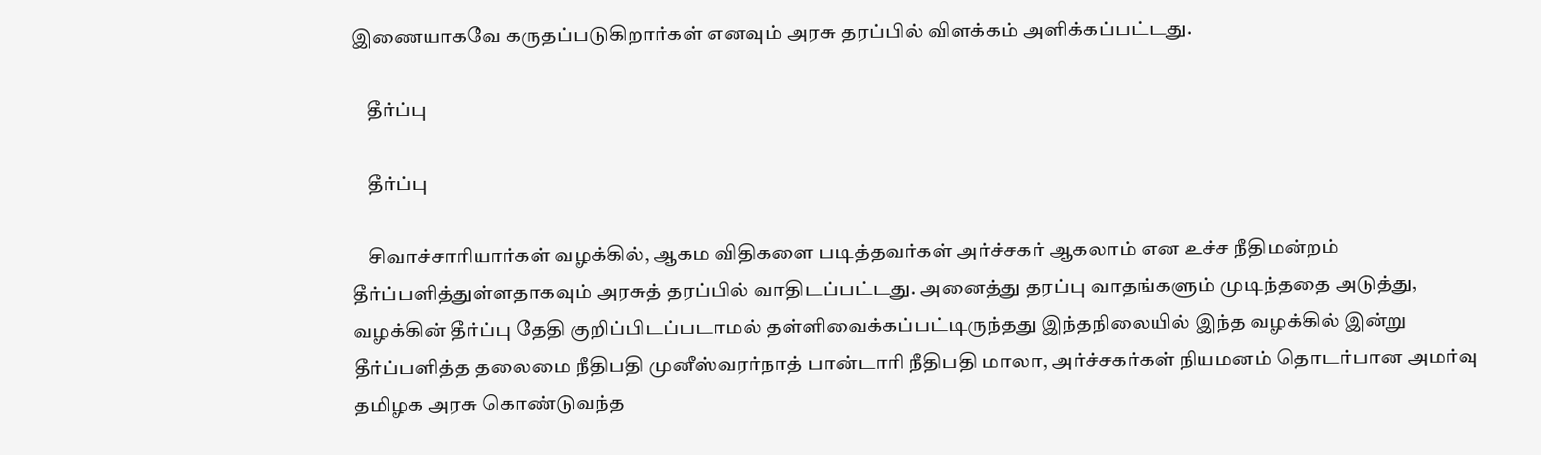இணையாகவே கருதப்படுகிறார்கள் எனவும் அரசு தரப்பில் விளக்கம் அளிக்கப்பட்டது.

    தீர்ப்பு

    தீர்ப்பு

    சிவாச்சாரியார்கள் வழக்கில், ஆகம விதிகளை படித்தவர்கள் அர்ச்சகர் ஆகலாம் என உச்ச நீதிமன்றம் தீர்ப்பளித்துள்ளதாகவும் அரசுத் தரப்பில் வாதிடப்பட்டது. அனைத்து தரப்பு வாதங்களும் முடிந்ததை அடுத்து, வழக்கின் தீர்ப்பு தேதி குறிப்பிடப்படாமல் தள்ளிவைக்கப்பட்டிருந்தது இந்தநிலையில் இந்த வழக்கில் இன்று தீர்ப்பளித்த தலைமை நீதிபதி முனீஸ்வரர்நாத் பான்டாரி நீதிபதி மாலா, அர்ச்சகர்கள் நியமனம் தொடர்பான அமர்வு தமிழக அரசு கொண்டுவந்த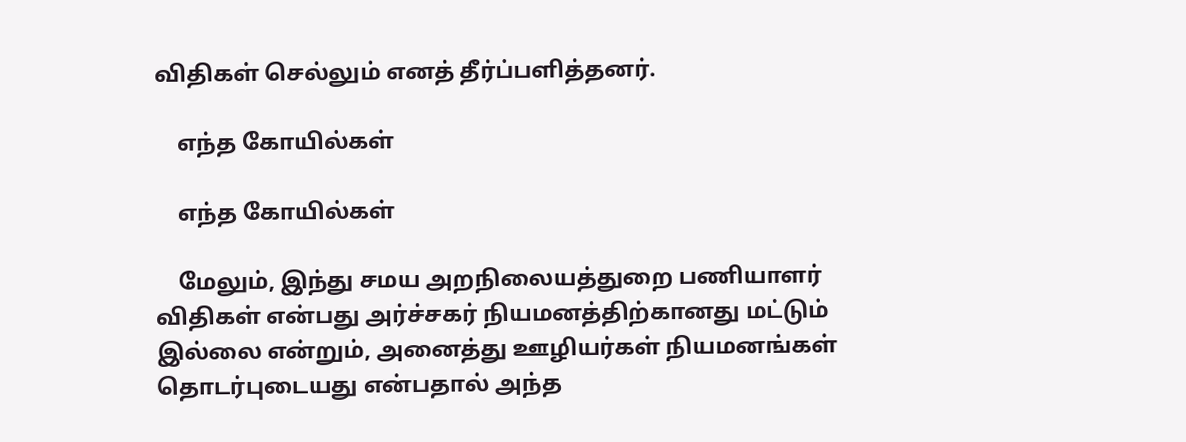விதிகள் செல்லும் எனத் தீர்ப்பளித்தனர்.

    எந்த கோயில்கள்

    எந்த கோயில்கள்

    மேலும், இந்து சமய அறநிலையத்துறை பணியாளர் விதிகள் என்பது அர்ச்சகர் நியமனத்திற்கானது மட்டும் இல்லை என்றும், அனைத்து ஊழியர்கள் நியமனங்கள் தொடர்புடையது என்பதால் அந்த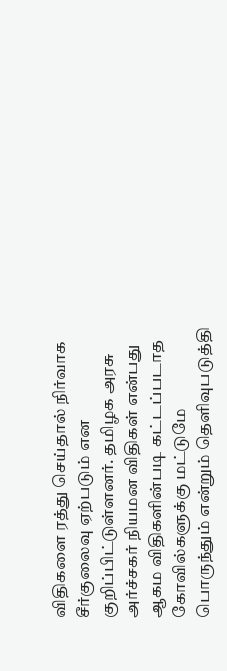விதிகளை ரத்து செய்தால் நிர்வாக சீர்குலைவு ஏற்படும் என குறிப்பிட்டுள்ளனர். தமிழக அரசு அர்ச்சகர் நியமன விதிகள் என்பது ஆகம விதிகளின்படி கட்டப்படாத கோவில்களுக்கு மட்டுமே பொருந்தும் என்றும் தெளிவுபடுத்தி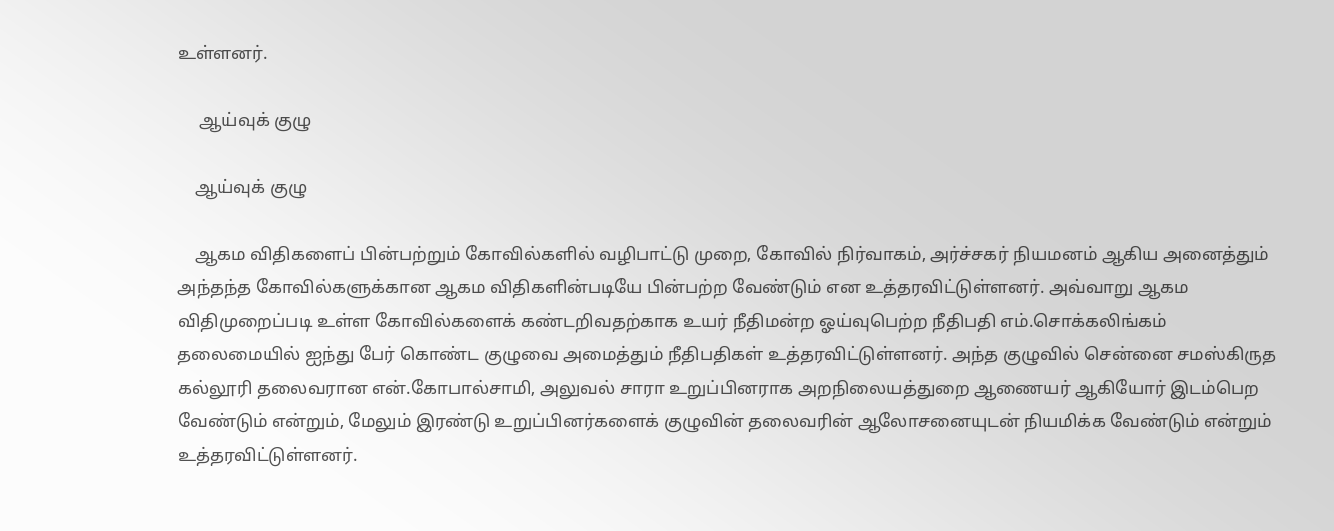உள்ளனர்.

     ஆய்வுக் குழு

    ஆய்வுக் குழு

    ஆகம விதிகளைப் பின்பற்றும் கோவில்களில் வழிபாட்டு முறை, கோவில் நிர்வாகம், அர்ச்சகர் நியமனம் ஆகிய அனைத்தும் அந்தந்த கோவில்களுக்கான ஆகம விதிகளின்படியே பின்பற்ற வேண்டும் என உத்தரவிட்டுள்ளனர். அவ்வாறு ஆகம விதிமுறைப்படி உள்ள கோவில்களைக் கண்டறிவதற்காக உயர் நீதிமன்ற ஓய்வுபெற்ற நீதிபதி எம்.சொக்கலிங்கம் தலைமையில் ஐந்து பேர் கொண்ட குழுவை அமைத்தும் நீதிபதிகள் உத்தரவிட்டுள்ளனர். அந்த குழுவில் சென்னை சமஸ்கிருத கல்லூரி தலைவரான என்.கோபால்சாமி, அலுவல் சாரா உறுப்பினராக அறநிலையத்துறை ஆணையர் ஆகியோர் இடம்பெற வேண்டும் என்றும், மேலும் இரண்டு உறுப்பினர்களைக் குழுவின் தலைவரின் ஆலோசனையுடன் நியமிக்க வேண்டும் என்றும் உத்தரவிட்டுள்ளனர்.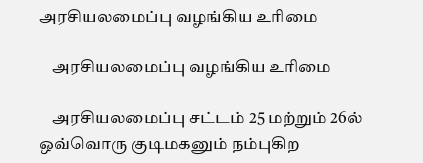அரசியலமைப்பு வழங்கிய உரிமை

    அரசியலமைப்பு வழங்கிய உரிமை

    அரசியலமைப்பு சட்டம் 25 மற்றும் 26ல் ஒவ்வொரு குடிமகனும் நம்புகிற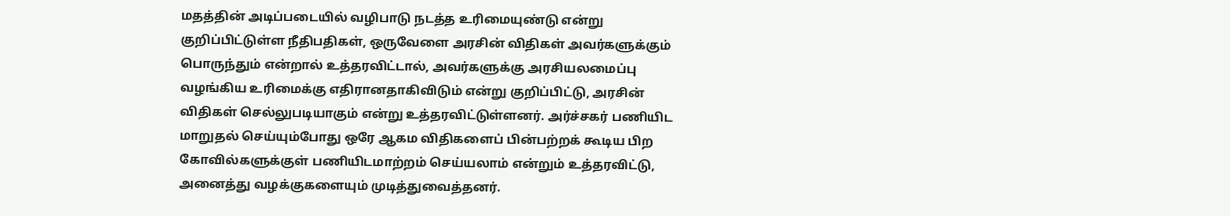மதத்தின் அடிப்படையில் வழிபாடு நடத்த உரிமையுண்டு என்று குறிப்பிட்டுள்ள நீதிபதிகள், ஒருவேளை அரசின் விதிகள் அவர்களுக்கும் பொருந்தும் என்றால் உத்தரவிட்டால், அவர்களுக்கு அரசியலமைப்பு வழங்கிய உரிமைக்கு எதிரானதாகிவிடும் என்று குறிப்பிட்டு, அரசின் விதிகள் செல்லுபடியாகும் என்று உத்தரவிட்டுள்ளனர். அர்ச்சகர் பணியிட மாறுதல் செய்யும்போது ஒரே ஆகம விதிகளைப் பின்பற்றக் கூடிய பிற கோவில்களுக்குள் பணியிடமாற்றம் செய்யலாம் என்றும் உத்தரவிட்டு, அனைத்து வழக்குகளையும் முடித்துவைத்தனர்.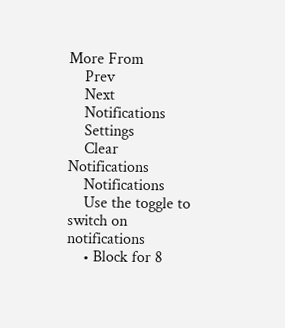More From
    Prev
    Next
    Notifications
    Settings
    Clear Notifications
    Notifications
    Use the toggle to switch on notifications
    • Block for 8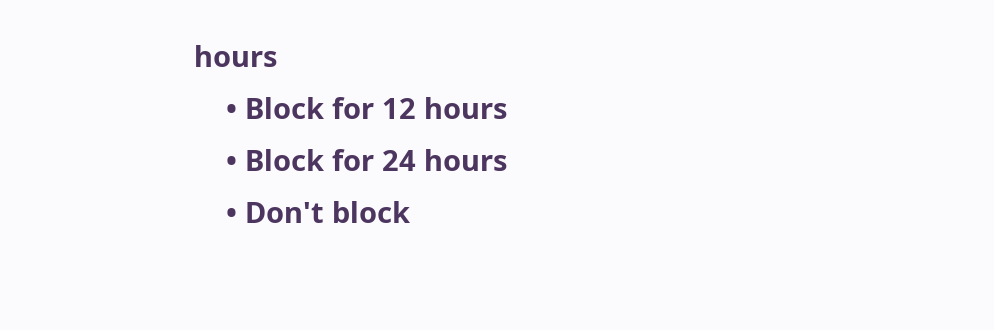hours
    • Block for 12 hours
    • Block for 24 hours
    • Don't block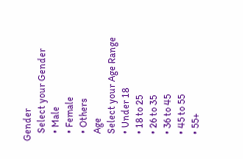Gender
    Select your Gender
    • Male
    • Female
    • Others
    Age
    Select your Age Range
    • Under 18
    • 18 to 25
    • 26 to 35
    • 36 to 45
    • 45 to 55
    • 55+